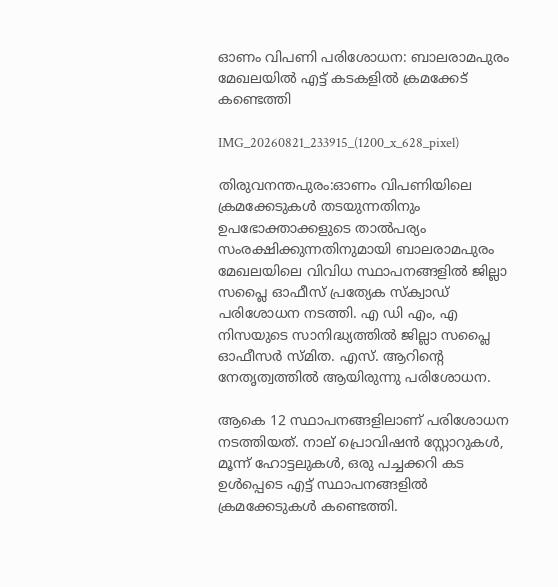ഓണം വിപണി പരിശോധന: ബാലരാമപുരം മേഖലയിൽ എട്ട് കടകളിൽ ക്രമക്കേട് കണ്ടെത്തി

IMG_20260821_233915_(1200_x_628_pixel)

തിരുവനന്തപുരം:ഓണം വിപണിയിലെ ക്രമക്കേടുകൾ തടയുന്നതിനും ഉപഭോക്താക്കളുടെ താൽപര്യം സംരക്ഷിക്കുന്നതിനുമായി ബാലരാമപുരം മേഖലയിലെ വിവിധ സ്ഥാപനങ്ങളിൽ ജില്ലാ സപ്ലൈ ഓഫീസ് പ്രത്യേക സ്ക്വാഡ് പരിശോധന നടത്തി. എ ഡി എം, എ നിസയുടെ സാനിദ്ധ്യത്തിൽ ജില്ലാ സപ്ലൈ ഓഫീസർ സ്മിത. എസ്. ആറിന്റെ നേതൃത്വത്തിൽ ആയിരുന്നു പരിശോധന.

ആകെ 12 സ്ഥാപനങ്ങളിലാണ് പരിശോധന നടത്തിയത്. നാല് പ്രൊവിഷൻ സ്റ്റോറുകൾ, മൂന്ന് ഹോട്ടലുകൾ, ഒരു പച്ചക്കറി കട ഉൾപ്പെടെ എട്ട് സ്ഥാപനങ്ങളിൽ ക്രമക്കേടുകൾ കണ്ടെത്തി.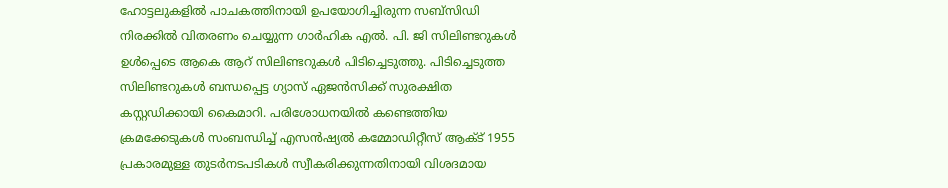ഹോട്ടലുകളിൽ പാചകത്തിനായി ഉപയോഗിച്ചിരുന്ന സബ്സിഡി നിരക്കിൽ വിതരണം ചെയ്യുന്ന ഗാർഹിക എൽ. പി. ജി സിലിണ്ടറുകൾ ഉൾപ്പെടെ ആകെ ആറ് സിലിണ്ടറുകൾ പിടിച്ചെടുത്തു. പിടിച്ചെടുത്ത സിലിണ്ടറുകൾ ബന്ധപ്പെട്ട ഗ്യാസ് ഏജൻസിക്ക് സുരക്ഷിത കസ്റ്റഡിക്കായി കൈമാറി. പരിശോധനയിൽ കണ്ടെത്തിയ ക്രമക്കേടുകൾ സംബന്ധിച്ച് എസൻഷ്യൽ കമ്മോഡിറ്റീസ് ആക്ട് 1955 പ്രകാരമുള്ള തുടർനടപടികൾ സ്വീകരിക്കുന്നതിനായി വിശദമായ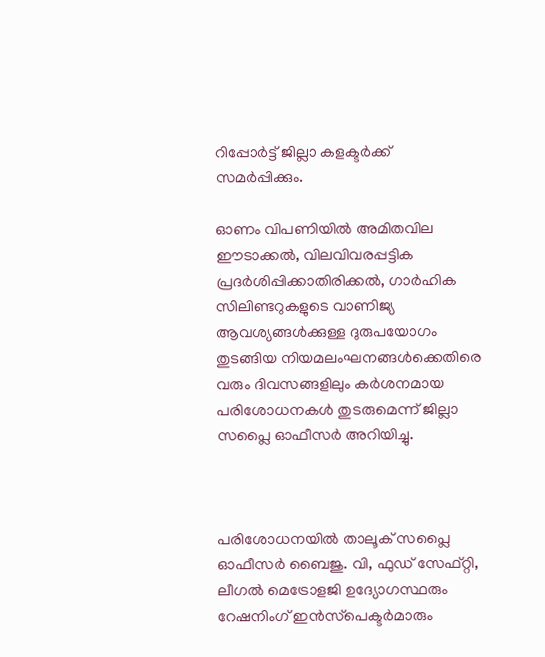റിപ്പോർട്ട് ജില്ലാ കളക്ടർക്ക് സമർപ്പിക്കും.

ഓണം വിപണിയിൽ അമിതവില ഈടാക്കൽ, വിലവിവരപ്പട്ടിക പ്രദർശിപ്പിക്കാതിരിക്കൽ, ഗാർഹിക സിലിണ്ടറുകളുടെ വാണിജ്യ ആവശ്യങ്ങൾക്കുള്ള ദുരുപയോഗം തുടങ്ങിയ നിയമലംഘനങ്ങൾക്കെതിരെ വരും ദിവസങ്ങളിലും കർശനമായ പരിശോധനകൾ തുടരുമെന്ന് ജില്ലാ സപ്ലൈ ഓഫീസർ അറിയിച്ചു.



പരിശോധനയിൽ താലൂക് സപ്ലൈ ഓഫീസർ ബൈജു. വി, ഫുഡ്‌ സേഫ്റ്റി, ലീഗൽ മെട്രോളജി ഉദ്യോഗസ്ഥരും റേഷനിംഗ് ഇൻസ്‌പെക്ടർമാരും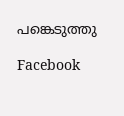പങ്കെടുത്തു

Facebook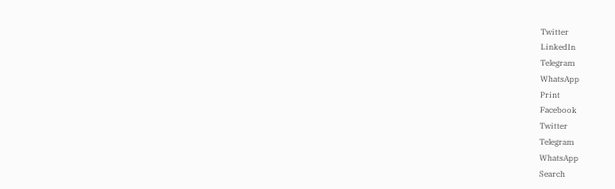Twitter
LinkedIn
Telegram
WhatsApp
Print
Facebook
Twitter
Telegram
WhatsApp
Search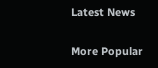Latest News

More Popular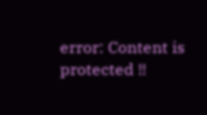error: Content is protected !!